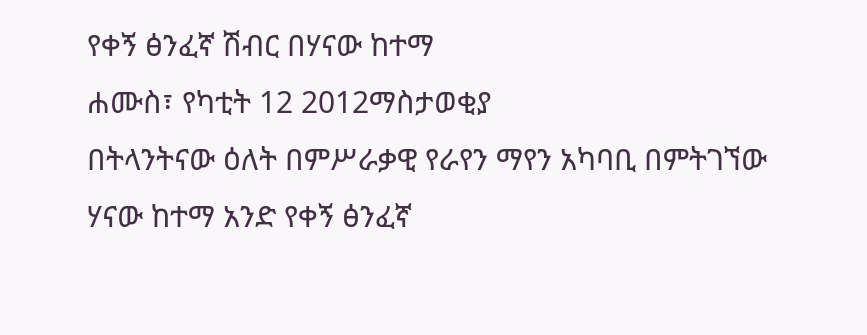የቀኝ ፅንፈኛ ሽብር በሃናው ከተማ
ሐሙስ፣ የካቲት 12 2012ማስታወቂያ
በትላንትናው ዕለት በምሥራቃዊ የራየን ማየን አካባቢ በምትገኘው ሃናው ከተማ አንድ የቀኝ ፅንፈኛ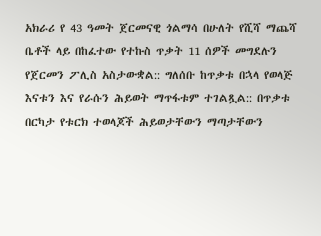አክራሪ የ 43 ዓመት ጀርመናዊ ጎልማሳ በሁለት የሺሻ ማጨሻ ቤቶች ላይ በከፈተው የተኩስ ጥቃት 11 ሰዎች መግደሉን የጀርመን ፖሊስ አስታውቋል:: ግለሰቡ ከጥቃቱ በኋላ የወላጅ እናቱን እና የራሱን ሕይወት ማጥፋቱም ተገልጿል:: በጥቃቱ በርካታ የቱርክ ተወላጆች ሕይወታቸውን ማጣታቸውን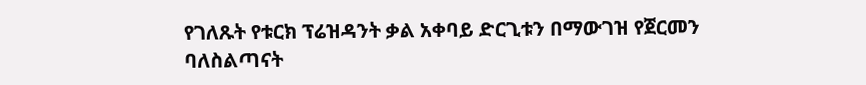የገለጹት የቱርክ ፕሬዝዳንት ቃል አቀባይ ድርጊቱን በማውገዝ የጀርመን ባለስልጣናት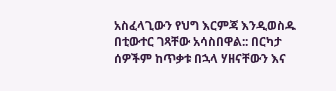አስፈላጊውን የህግ እርምጃ እንዲወስዱ በቲውተር ገጻቸው አሳስበዋል:: በርካታ ሰዎችም ከጥቃቱ በኋላ ሃዘናቸውን እና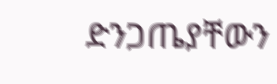ድንጋጤያቸውን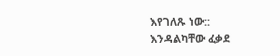እየገለጹ ነው::
እንዳልካቸው ፈቃደ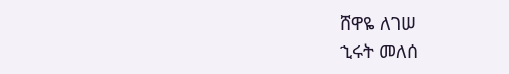ሸዋዬ ለገሠ
ኂሩት መለሰ